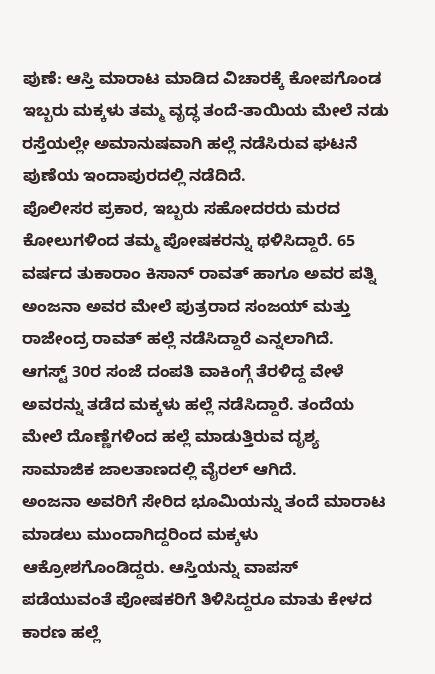ಪುಣೆ: ಆಸ್ತಿ ಮಾರಾಟ ಮಾಡಿದ ವಿಚಾರಕ್ಕೆ ಕೋಪಗೊಂಡ ಇಬ್ಬರು ಮಕ್ಕಳು ತಮ್ಮ ವೃದ್ಧ ತಂದೆ-ತಾಯಿಯ ಮೇಲೆ ನಡು ರಸ್ತೆಯಲ್ಲೇ ಅಮಾನುಷವಾಗಿ ಹಲ್ಲೆ ನಡೆಸಿರುವ ಘಟನೆ ಪುಣೆಯ ಇಂದಾಪುರದಲ್ಲಿ ನಡೆದಿದೆ.
ಪೊಲೀಸರ ಪ್ರಕಾರ, ಇಬ್ಬರು ಸಹೋದರರು ಮರದ ಕೋಲುಗಳಿಂದ ತಮ್ಮ ಪೋಷಕರನ್ನು ಥಳಿಸಿದ್ದಾರೆ. 65 ವರ್ಷದ ತುಕಾರಾಂ ಕಿಸಾನ್ ರಾವತ್ ಹಾಗೂ ಅವರ ಪತ್ನಿ ಅಂಜನಾ ಅವರ ಮೇಲೆ ಪುತ್ರರಾದ ಸಂಜಯ್ ಮತ್ತು ರಾಜೇಂದ್ರ ರಾವತ್ ಹಲ್ಲೆ ನಡೆಸಿದ್ದಾರೆ ಎನ್ನಲಾಗಿದೆ.
ಆಗಸ್ಟ್ 30ರ ಸಂಜೆ ದಂಪತಿ ವಾಕಿಂಗ್ಗೆ ತೆರಳಿದ್ದ ವೇಳೆ ಅವರನ್ನು ತಡೆದ ಮಕ್ಕಳು ಹಲ್ಲೆ ನಡೆಸಿದ್ದಾರೆ. ತಂದೆಯ ಮೇಲೆ ದೊಣ್ಣೆಗಳಿಂದ ಹಲ್ಲೆ ಮಾಡುತ್ತಿರುವ ದೃಶ್ಯ ಸಾಮಾಜಿಕ ಜಾಲತಾಣದಲ್ಲಿ ವೈರಲ್ ಆಗಿದೆ.
ಅಂಜನಾ ಅವರಿಗೆ ಸೇರಿದ ಭೂಮಿಯನ್ನು ತಂದೆ ಮಾರಾಟ ಮಾಡಲು ಮುಂದಾಗಿದ್ದರಿಂದ ಮಕ್ಕಳು ಆಕ್ರೋಶಗೊಂಡಿದ್ದರು. ಆಸ್ತಿಯನ್ನು ವಾಪಸ್ ಪಡೆಯುವಂತೆ ಪೋಷಕರಿಗೆ ತಿಳಿಸಿದ್ದರೂ ಮಾತು ಕೇಳದ ಕಾರಣ ಹಲ್ಲೆ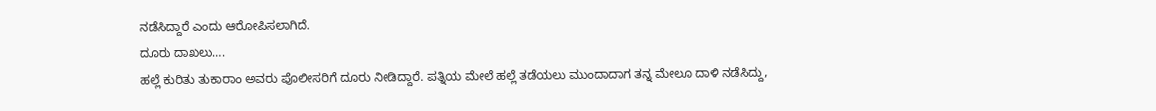ನಡೆಸಿದ್ದಾರೆ ಎಂದು ಆರೋಪಿಸಲಾಗಿದೆ.
ದೂರು ದಾಖಲು….
ಹಲ್ಲೆ ಕುರಿತು ತುಕಾರಾಂ ಅವರು ಪೊಲೀಸರಿಗೆ ದೂರು ನೀಡಿದ್ದಾರೆ. ಪತ್ನಿಯ ಮೇಲೆ ಹಲ್ಲೆ ತಡೆಯಲು ಮುಂದಾದಾಗ ತನ್ನ ಮೇಲೂ ದಾಳಿ ನಡೆಸಿದ್ದು,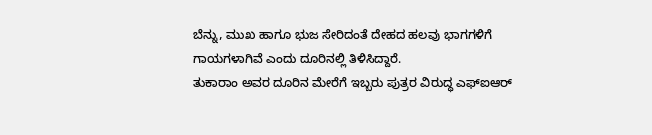ಬೆನ್ನು, ಮುಖ ಹಾಗೂ ಭುಜ ಸೇರಿದಂತೆ ದೇಹದ ಹಲವು ಭಾಗಗಳಿಗೆ ಗಾಯಗಳಾಗಿವೆ ಎಂದು ದೂರಿನಲ್ಲಿ ತಿಳಿಸಿದ್ದಾರೆ.
ತುಕಾರಾಂ ಅವರ ದೂರಿನ ಮೇರೆಗೆ ಇಬ್ಬರು ಪುತ್ರರ ವಿರುದ್ಧ ಎಫ್ಐಆರ್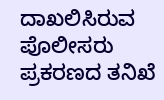ದಾಖಲಿಸಿರುವ ಪೊಲೀಸರು ಪ್ರಕರಣದ ತನಿಖೆ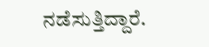ನಡೆಸುತ್ತಿದ್ದಾರೆ.